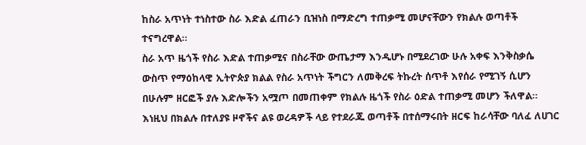ከስራ አጥነት ተነስተው ስራ እድል ፈጠራን ቢዝነስ በማድረግ ተጠቃሚ መሆናቸውን የክልሉ ወጣቶች ተናግረዋል።
ስራ አጥ ዜጎች የስራ እድል ተጠቃሚና በስራቸው ውጤታማ እንዲሆኑ በሚደረገው ሁሉ አቀፍ እንቅስቃሴ ውስጥ የማዕከላዊ ኢትዮጵያ ክልል የስራ አጥነት ችግርን ለመቅረፍ ትኩረት ሰጥቶ እየሰራ የሚገኝ ሲሆን በሁሉም ዘርፎች ያሉ እድሎችን አሟጦ በመጠቀም የክልሉ ዜጎች የስራ ዕድል ተጠቃሚ መሆን ችለዋል።
እነዚህ በክልሉ በተለያዩ ዞኖችና ልዩ ወረዳዎች ላይ የተደራጁ ወጣቶች በተሰማሩበት ዘርፍ ከራሳቸው ባለፈ ለሀገር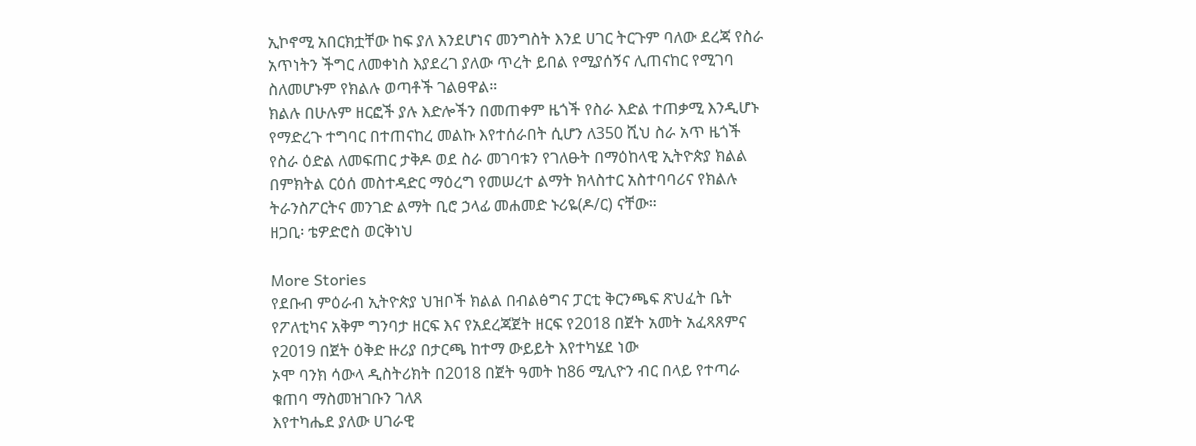ኢኮኖሚ አበርክቷቸው ከፍ ያለ እንደሆነና መንግስት እንደ ሀገር ትርጉም ባለው ደረጃ የስራ አጥነትን ችግር ለመቀነስ እያደረገ ያለው ጥረት ይበል የሚያሰኝና ሊጠናከር የሚገባ ስለመሆኑም የክልሉ ወጣቶች ገልፀዋል።
ክልሉ በሁሉም ዘርፎች ያሉ እድሎችን በመጠቀም ዜጎች የስራ እድል ተጠቃሚ እንዲሆኑ የማድረጉ ተግባር በተጠናከረ መልኩ እየተሰራበት ሲሆን ለ350 ሺህ ስራ አጥ ዜጎች የስራ ዕድል ለመፍጠር ታቅዶ ወደ ስራ መገባቱን የገለፁት በማዕከላዊ ኢትዮጵያ ክልል በምክትል ርዕሰ መስተዳድር ማዕረግ የመሠረተ ልማት ክላስተር አስተባባሪና የክልሉ ትራንስፖርትና መንገድ ልማት ቢሮ ኃላፊ መሐመድ ኑሪዬ(ዶ/ር) ናቸው።
ዘጋቢ፡ ቴዎድሮስ ወርቅነህ

More Stories
የደቡብ ምዕራብ ኢትዮጵያ ህዝቦች ክልል በብልፅግና ፓርቲ ቅርንጫፍ ጽህፈት ቤት የፖለቲካና አቅም ግንባታ ዘርፍ እና የአደረጃጀት ዘርፍ የ2018 በጀት አመት አፈጻጸምና የ2019 በጀት ዕቅድ ዙሪያ በታርጫ ከተማ ውይይት እየተካሄደ ነው
ኦሞ ባንክ ሳውላ ዲስትሪክት በ2018 በጀት ዓመት ከ86 ሚሊዮን ብር በላይ የተጣራ ቁጠባ ማስመዝገቡን ገለጸ
እየተካሔደ ያለው ሀገራዊ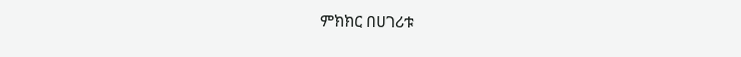ምክክር በሀገሪቱ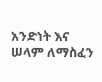አንድነት እና ሠላም ለማስፈን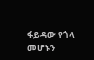ፋይዳው የጎላ መሆኑን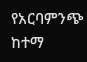የአርባምንጭ ከተማ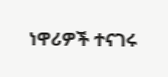ነዋሪዎች ተናገሩ